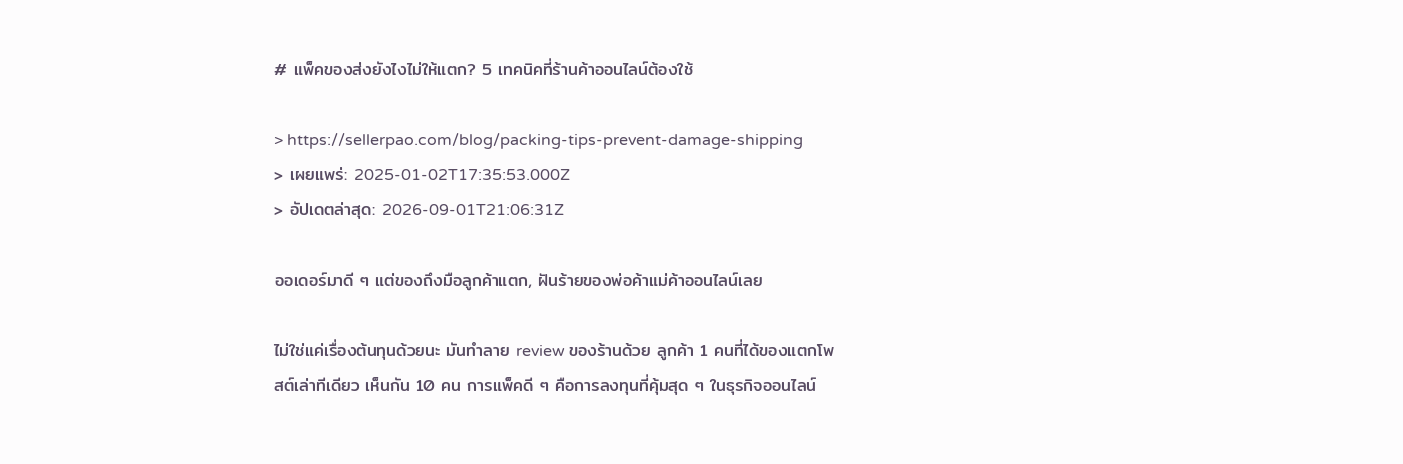# แพ็คของส่งยังไงไม่ให้แตก? 5 เทคนิคที่ร้านค้าออนไลน์ต้องใช้

> https://sellerpao.com/blog/packing-tips-prevent-damage-shipping
> เผยแพร่: 2025-01-02T17:35:53.000Z
> อัปเดตล่าสุด: 2026-09-01T21:06:31Z

ออเดอร์มาดี ๆ แต่ของถึงมือลูกค้าแตก, ฝันร้ายของพ่อค้าแม่ค้าออนไลน์เลย

ไม่ใช่แค่เรื่องต้นทุนด้วยนะ มันทำลาย review ของร้านด้วย ลูกค้า 1 คนที่ได้ของแตกโพสต์เล่าทีเดียว เห็นกัน 10 คน การแพ็คดี ๆ คือการลงทุนที่คุ้มสุด ๆ ในธุรกิจออนไลน์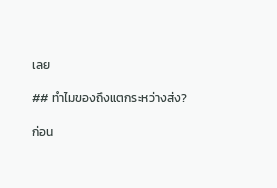เลย

## ทำไมของถึงแตกระหว่างส่ง?

ก่อน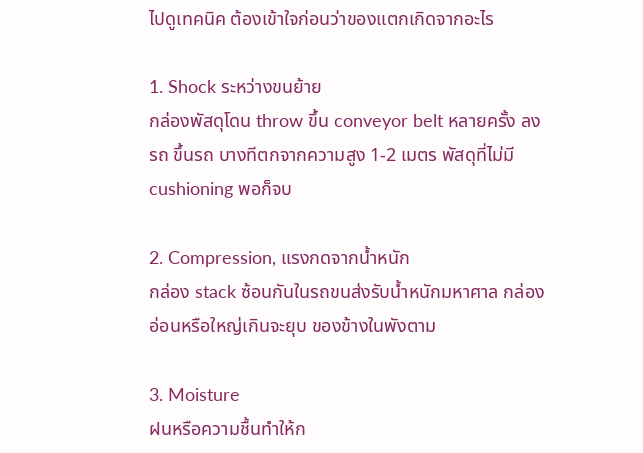ไปดูเทคนิค ต้องเข้าใจก่อนว่าของแตกเกิดจากอะไร

1. Shock ระหว่างขนย้าย
กล่องพัสดุโดน throw ขึ้น conveyor belt หลายครั้ง ลงรถ ขึ้นรถ บางทีตกจากความสูง 1-2 เมตร พัสดุที่ไม่มี cushioning พอก็จบ

2. Compression, แรงกดจากน้ำหนัก
กล่อง stack ซ้อนกันในรถขนส่งรับน้ำหนักมหาศาล กล่องอ่อนหรือใหญ่เกินจะยุบ ของข้างในพังตาม

3. Moisture
ฝนหรือความชื้นทำให้ก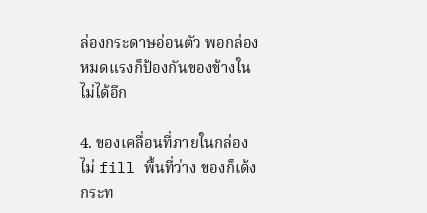ล่องกระดาษอ่อนตัว พอกล่องหมดแรงก็ป้องกันของข้างในไม่ได้อีก

4. ของเคลื่อนที่ภายในกล่อง
ไม่ fill พื้นที่ว่าง ของก็เด้งกระท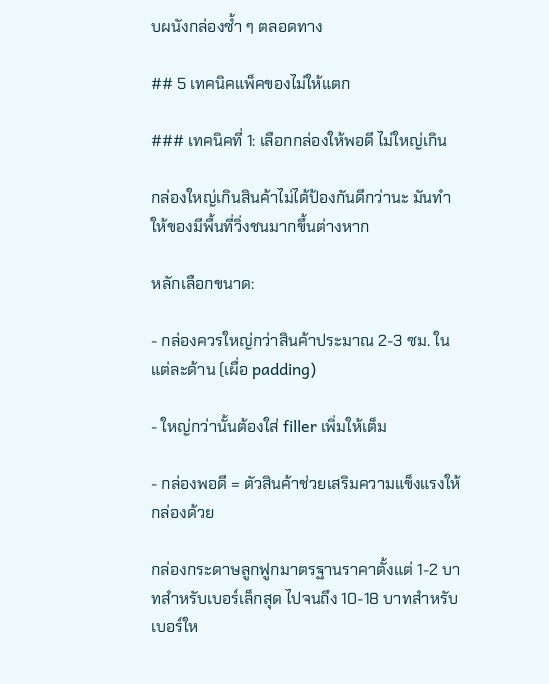บผนังกล่องซ้ำ ๆ ตลอดทาง

## 5 เทคนิคแพ็คของไม่ให้แตก

### เทคนิคที่ 1: เลือกกล่องให้พอดี ไม่ใหญ่เกิน

กล่องใหญ่เกินสินค้าไม่ได้ป้องกันดีกว่านะ มันทำให้ของมีพื้นที่วิ่งชนมากขึ้นต่างหาก

หลักเลือกขนาด:

- กล่องควรใหญ่กว่าสินค้าประมาณ 2-3 ซม. ในแต่ละด้าน (เผื่อ padding)

- ใหญ่กว่านั้นต้องใส่ filler เพิ่มให้เต็ม

- กล่องพอดี = ตัวสินค้าช่วยเสริมความแข็งแรงให้กล่องด้วย

กล่องกระดาษลูกฟูกมาตรฐานราคาตั้งแต่ 1-2 บาทสำหรับเบอร์เล็กสุด ไปจนถึง 10-18 บาทสำหรับเบอร์ให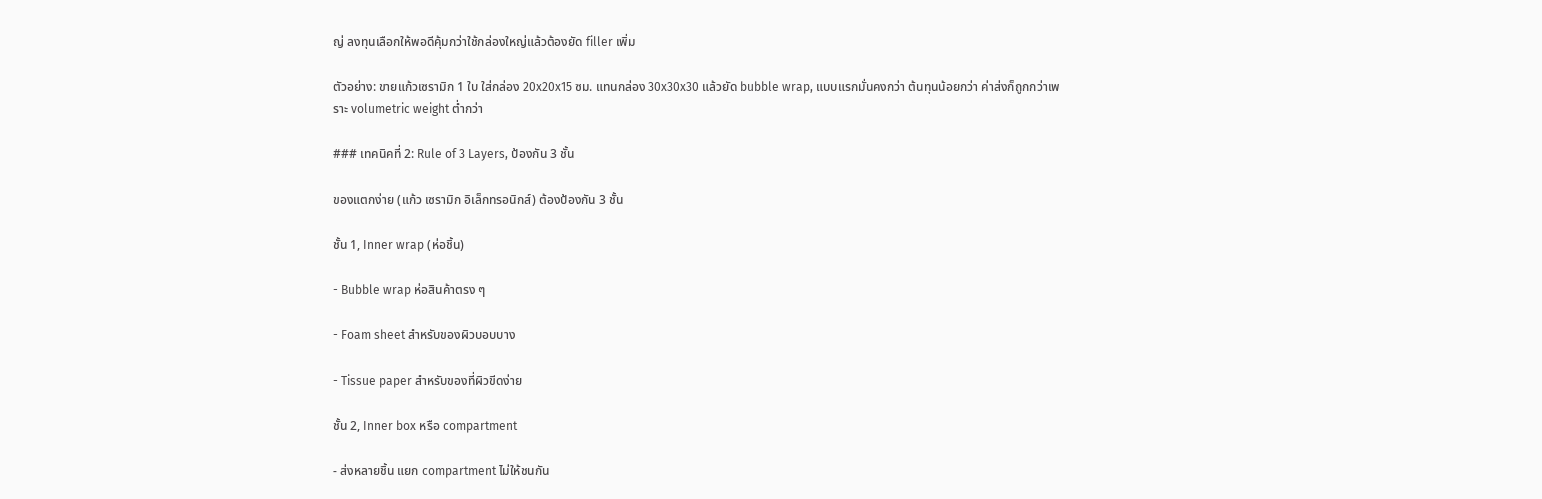ญ่ ลงทุนเลือกให้พอดีคุ้มกว่าใช้กล่องใหญ่แล้วต้องยัด filler เพิ่ม

ตัวอย่าง: ขายแก้วเซรามิก 1 ใบ ใส่กล่อง 20x20x15 ซม. แทนกล่อง 30x30x30 แล้วยัด bubble wrap, แบบแรกมั่นคงกว่า ต้นทุนน้อยกว่า ค่าส่งก็ถูกกว่าเพราะ volumetric weight ต่ำกว่า

### เทคนิคที่ 2: Rule of 3 Layers, ป้องกัน 3 ชั้น

ของแตกง่าย (แก้ว เซรามิก อิเล็กทรอนิกส์) ต้องป้องกัน 3 ชั้น

ชั้น 1, Inner wrap (ห่อชิ้น)

- Bubble wrap ห่อสินค้าตรง ๆ

- Foam sheet สำหรับของผิวบอบบาง

- Tissue paper สำหรับของที่ผิวขีดง่าย

ชั้น 2, Inner box หรือ compartment

- ส่งหลายชิ้น แยก compartment ไม่ให้ชนกัน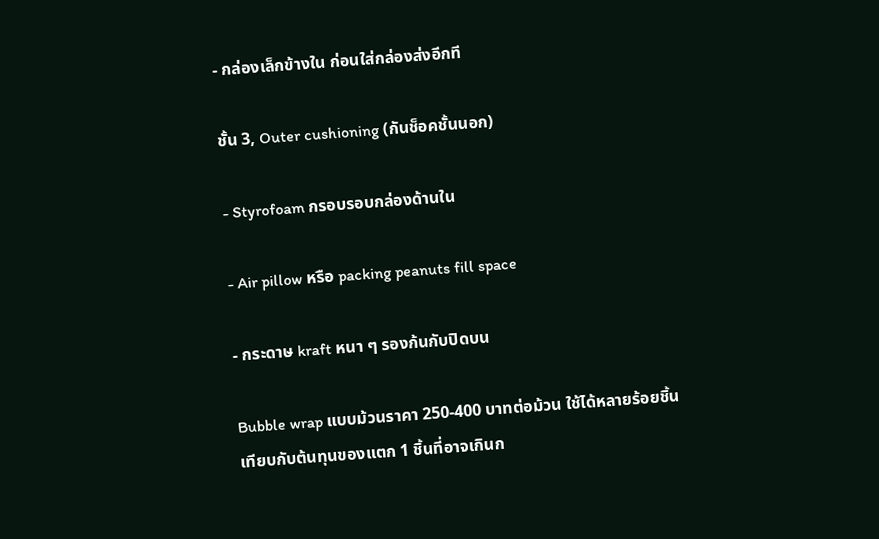- กล่องเล็กข้างใน ก่อนใส่กล่องส่งอีกที

ชั้น 3, Outer cushioning (กันช็อคชั้นนอก)

- Styrofoam กรอบรอบกล่องด้านใน

- Air pillow หรือ packing peanuts fill space

- กระดาษ kraft หนา ๆ รองก้นกับปิดบน

Bubble wrap แบบม้วนราคา 250-400 บาทต่อม้วน ใช้ได้หลายร้อยชิ้น เทียบกับต้นทุนของแตก 1 ชิ้นที่อาจเกินก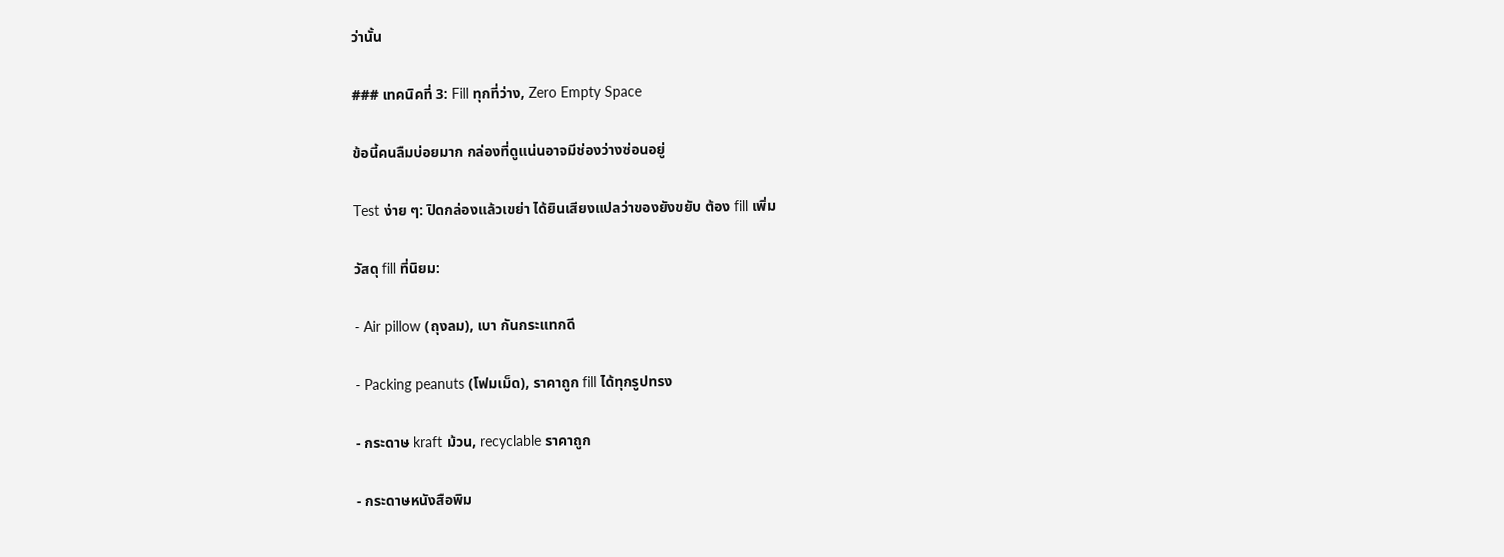ว่านั้น

### เทคนิคที่ 3: Fill ทุกที่ว่าง, Zero Empty Space

ข้อนี้คนลืมบ่อยมาก กล่องที่ดูแน่นอาจมีช่องว่างซ่อนอยู่

Test ง่าย ๆ: ปิดกล่องแล้วเขย่า ได้ยินเสียงแปลว่าของยังขยับ ต้อง fill เพิ่ม

วัสดุ fill ที่นิยม:

- Air pillow (ถุงลม), เบา กันกระแทกดี

- Packing peanuts (โฟมเม็ด), ราคาถูก fill ได้ทุกรูปทรง

- กระดาษ kraft ม้วน, recyclable ราคาถูก

- กระดาษหนังสือพิม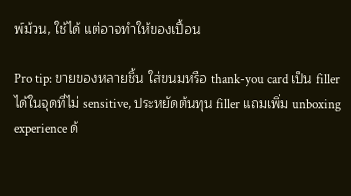พ์ม้วน, ใช้ได้ แต่อาจทำให้ของเปื้อน

Pro tip: ขายของหลายชิ้น ใส่ขนมหรือ thank-you card เป็น filler ได้ในจุดที่ไม่ sensitive, ประหยัดต้นทุน filler แถมเพิ่ม unboxing experience ด้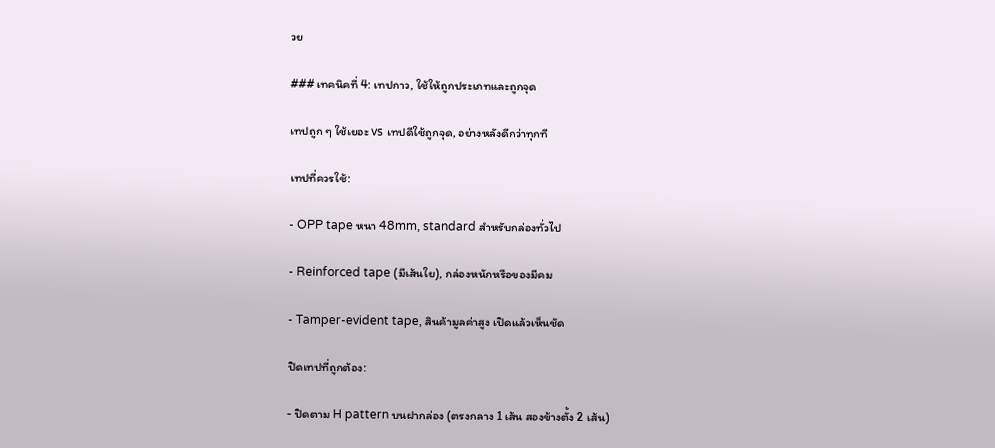วย

### เทคนิคที่ 4: เทปกาว, ใช้ให้ถูกประเภทและถูกจุด

เทปถูก ๆ ใช้เยอะ vs เทปดีใช้ถูกจุด, อย่างหลังดีกว่าทุกที

เทปที่ควรใช้:

- OPP tape หนา 48mm, standard สำหรับกล่องทั่วไป

- Reinforced tape (มีเส้นใย), กล่องหนักหรือของมีคม

- Tamper-evident tape, สินค้ามูลค่าสูง เปิดแล้วเห็นชัด

ปิดเทปที่ถูกต้อง:

- ปิดตาม H pattern บนฝากล่อง (ตรงกลาง 1 เส้น สองข้างตั้ง 2 เส้น)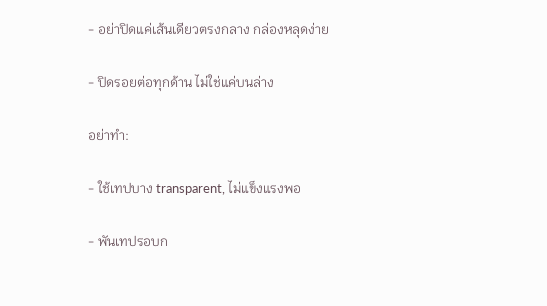- อย่าปิดแค่เส้นเดียวตรงกลาง กล่องหลุดง่าย

- ปิดรอยต่อทุกด้าน ไม่ใช่แค่บนล่าง

อย่าทำ:

- ใช้เทปบาง transparent, ไม่แข็งแรงพอ

- พันเทปรอบก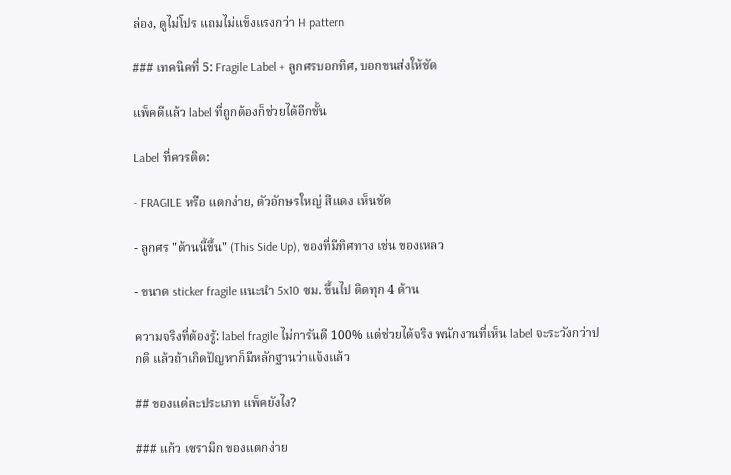ล่อง, ดูไม่โปร แถมไม่แข็งแรงกว่า H pattern

### เทคนิคที่ 5: Fragile Label + ลูกศรบอกทิศ, บอกขนส่งให้ชัด

แพ็คดีแล้ว label ที่ถูกต้องก็ช่วยได้อีกชั้น

Label ที่ควรติด:

- FRAGILE หรือ แตกง่าย, ตัวอักษรใหญ่ สีแดง เห็นชัด

- ลูกศร "ด้านนี้ขึ้น" (This Side Up), ของที่มีทิศทาง เช่น ของเหลว

- ขนาด sticker fragile แนะนำ 5x10 ซม. ขึ้นไป ติดทุก 4 ด้าน

ความจริงที่ต้องรู้: label fragile ไม่การันตี 100% แต่ช่วยได้จริง พนักงานที่เห็น label จะระวังกว่าปกติ แล้วถ้าเกิดปัญหาก็มีหลักฐานว่าแจ้งแล้ว

## ของแต่ละประเภท แพ็คยังไง?

### แก้ว เซรามิก ของแตกง่าย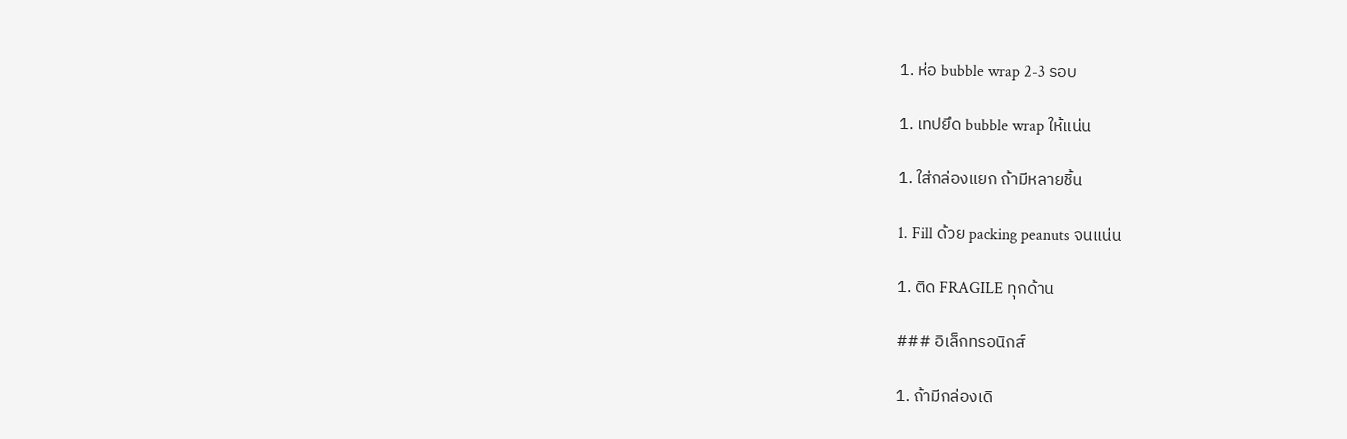1. ห่อ bubble wrap 2-3 รอบ

1. เทปยึด bubble wrap ให้แน่น

1. ใส่กล่องแยก ถ้ามีหลายชิ้น

1. Fill ด้วย packing peanuts จนแน่น

1. ติด FRAGILE ทุกด้าน

### อิเล็กทรอนิกส์

1. ถ้ามีกล่องเดิ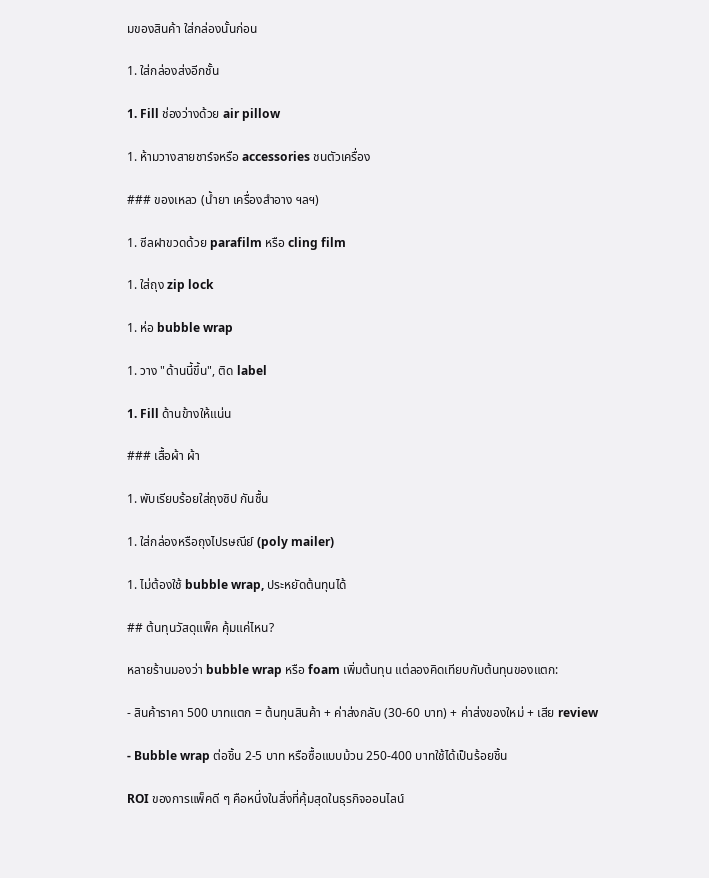มของสินค้า ใส่กล่องนั้นก่อน

1. ใส่กล่องส่งอีกชั้น

1. Fill ช่องว่างด้วย air pillow

1. ห้ามวางสายชาร์จหรือ accessories ชนตัวเครื่อง

### ของเหลว (น้ำยา เครื่องสำอาง ฯลฯ)

1. ซีลฝาขวดด้วย parafilm หรือ cling film

1. ใส่ถุง zip lock

1. ห่อ bubble wrap

1. วาง "ด้านนี้ขึ้น", ติด label

1. Fill ด้านข้างให้แน่น

### เสื้อผ้า ผ้า

1. พับเรียบร้อยใส่ถุงซิป กันชื้น

1. ใส่กล่องหรือถุงไปรษณีย์ (poly mailer)

1. ไม่ต้องใช้ bubble wrap, ประหยัดต้นทุนได้

## ต้นทุนวัสดุแพ็ค คุ้มแค่ไหน?

หลายร้านมองว่า bubble wrap หรือ foam เพิ่มต้นทุน แต่ลองคิดเทียบกับต้นทุนของแตก:

- สินค้าราคา 500 บาทแตก = ต้นทุนสินค้า + ค่าส่งกลับ (30-60 บาท) + ค่าส่งของใหม่ + เสีย review

- Bubble wrap ต่อชิ้น 2-5 บาท หรือซื้อแบบม้วน 250-400 บาทใช้ได้เป็นร้อยชิ้น

ROI ของการแพ็คดี ๆ คือหนึ่งในสิ่งที่คุ้มสุดในธุรกิจออนไลน์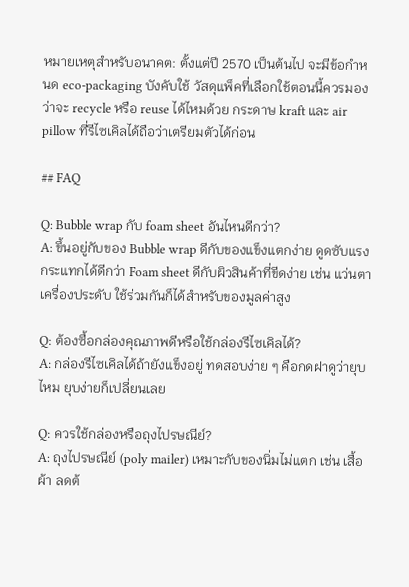หมายเหตุสำหรับอนาคต: ตั้งแต่ปี 2570 เป็นต้นไป จะมีข้อกำหนด eco-packaging บังคับใช้ วัสดุแพ็คที่เลือกใช้ตอนนี้ควรมองว่าจะ recycle หรือ reuse ได้ไหมด้วย กระดาษ kraft และ air pillow ที่รีไซเคิลได้ถือว่าเตรียมตัวได้ก่อน

## FAQ

Q: Bubble wrap กับ foam sheet อันไหนดีกว่า?
A: ขึ้นอยู่กับของ Bubble wrap ดีกับของแข็งแตกง่าย ดูดซับแรงกระแทกได้ดีกว่า Foam sheet ดีกับผิวสินค้าที่ขีดง่าย เช่น แว่นตา เครื่องประดับ ใช้ร่วมกันก็ได้สำหรับของมูลค่าสูง

Q: ต้องซื้อกล่องคุณภาพดีหรือใช้กล่องรีไซเคิลได้?
A: กล่องรีไซเคิลได้ถ้ายังแข็งอยู่ ทดสอบง่าย ๆ คือกดฝาดูว่ายุบไหม ยุบง่ายก็เปลี่ยนเลย

Q: ควรใช้กล่องหรือถุงไปรษณีย์?
A: ถุงไปรษณีย์ (poly mailer) เหมาะกับของนิ่มไม่แตก เช่น เสื้อผ้า ลดต้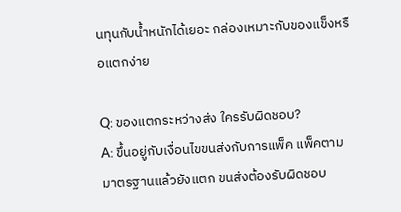นทุนกับน้ำหนักได้เยอะ กล่องเหมาะกับของแข็งหรือแตกง่าย

Q: ของแตกระหว่างส่ง ใครรับผิดชอบ?
A: ขึ้นอยู่กับเงื่อนไขขนส่งกับการแพ็ค แพ็คตามมาตรฐานแล้วยังแตก ขนส่งต้องรับผิดชอบ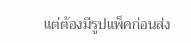แต่ต้องมีรูปแพ็คก่อนส่ง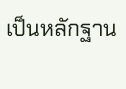เป็นหลักฐาน